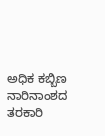ಅಧಿಕ ಕಬ್ಬಿಣ ನಾರಿನಾಂಶದ ತರಕಾರಿ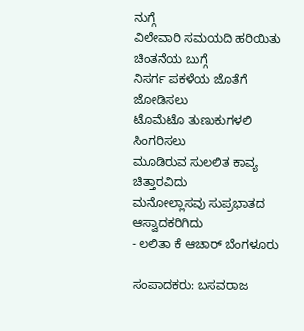ನುಗ್ಗೆ
ವಿಲೇವಾರಿ ಸಮಯದಿ ಹರಿಯಿತು ಚಿಂತನೆಯ ಬುಗ್ಗೆ
ನಿಸರ್ಗ ಪಕಳೆಯ ಜೊತೆಗೆ ಜೋಡಿಸಲು
ಟೊಮೆಟೊ ತುಣುಕುಗಳಲಿ ಸಿಂಗರಿಸಲು
ಮೂಡಿರುವ ಸುಲಲಿತ ಕಾವ್ಯ ಚಿತ್ತಾರವಿದು
ಮನೋಲ್ಲಾಸವು ಸುಪ್ರಭಾತದ ಆಸ್ವಾದಕರಿಗಿದು
- ಲಲಿತಾ ಕೆ ಆಚಾರ್ ಬೆಂಗಳೂರು

ಸಂಪಾದಕರು: ಬಸವರಾಜ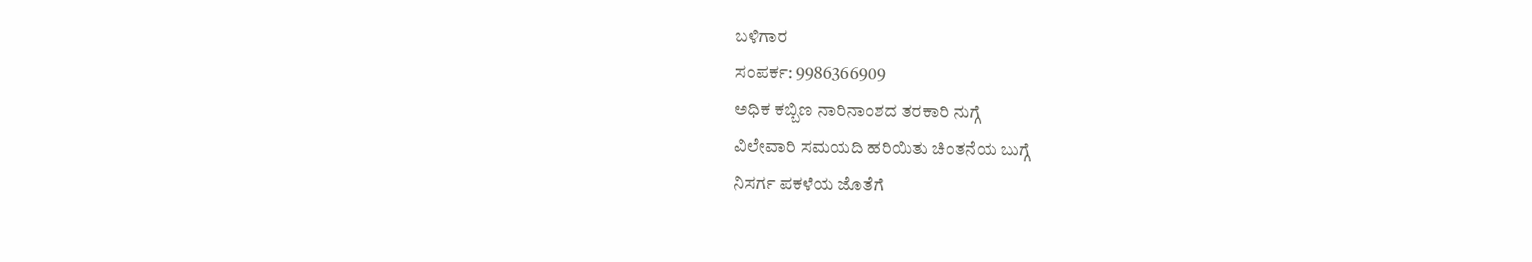ಬಳಿಗಾರ
ಸಂಪರ್ಕ: 9986366909
ಅಧಿಕ ಕಬ್ಬಿಣ ನಾರಿನಾಂಶದ ತರಕಾರಿ ನುಗ್ಗೆ
ವಿಲೇವಾರಿ ಸಮಯದಿ ಹರಿಯಿತು ಚಿಂತನೆಯ ಬುಗ್ಗೆ
ನಿಸರ್ಗ ಪಕಳೆಯ ಜೊತೆಗೆ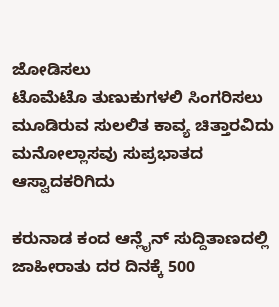ಜೋಡಿಸಲು
ಟೊಮೆಟೊ ತುಣುಕುಗಳಲಿ ಸಿಂಗರಿಸಲು
ಮೂಡಿರುವ ಸುಲಲಿತ ಕಾವ್ಯ ಚಿತ್ತಾರವಿದು
ಮನೋಲ್ಲಾಸವು ಸುಪ್ರಭಾತದ ಆಸ್ವಾದಕರಿಗಿದು

ಕರುನಾಡ ಕಂದ ಆನ್ಲೈನ್ ಸುದ್ದಿತಾಣದಲ್ಲಿ ಜಾಹೀರಾತು ದರ ದಿನಕ್ಕೆ 500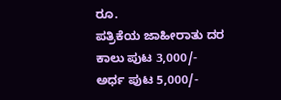ರೂ.
ಪತ್ರಿಕೆಯ ಜಾಹೀರಾತು ದರ ಕಾಲು ಪುಟ 3,000/-
ಅರ್ಧ ಪುಟ 5,000/-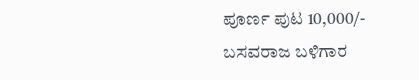ಪೂರ್ಣ ಪುಟ 10,000/-
ಬಸವರಾಜ ಬಳಿಗಾರ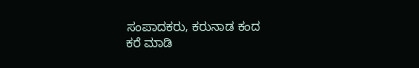ಸಂಪಾದಕರು, ಕರುನಾಡ ಕಂದ
ಕರೆ ಮಾಡಿ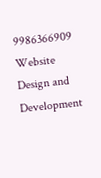9986366909
Website Design and Development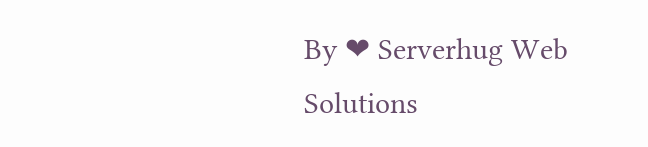By ❤ Serverhug Web Solutions